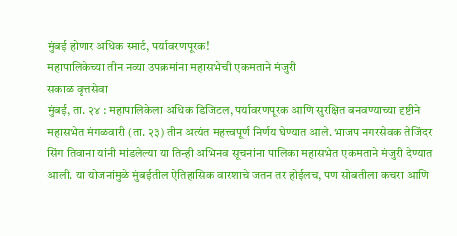मुंबई होणार अधिक स्मार्ट, पर्यावरणपूरक!
महापालिकेच्या तीन नव्या उपक्रमांना महासभेची एकमताने मंजुरी
सकाळ वृत्तसेवा
मुंबई, ता. २४ : महापालिकेला अधिक डिजिटल, पर्यावरणपूरक आणि सुरक्षित बनवण्याच्या दृष्टीने महासभेत मंगळवारी (ता. २३) तीन अत्यंत महत्त्वपूर्ण निर्णय घेण्यात आले. भाजप नगरसेवक तेजिंदर सिंग तिवाना यांनी मांडलेल्या या तिन्ही अभिनव सूचनांना पालिका महासभेत एकमताने मंजुरी देण्यात आली. या योजनांमुळे मुंबईतील ऐतिहासिक वारशाचे जतन तर होईलच, पण सोबतीला कचरा आणि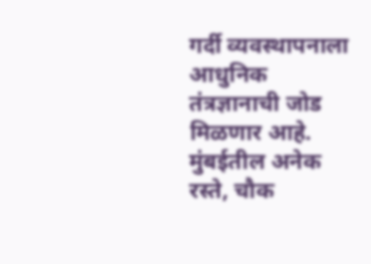गर्दी व्यवस्थापनाला आधुनिक तंत्रज्ञानाची जोड मिळणार आहे.
मुंबईतील अनेक रस्ते, चौक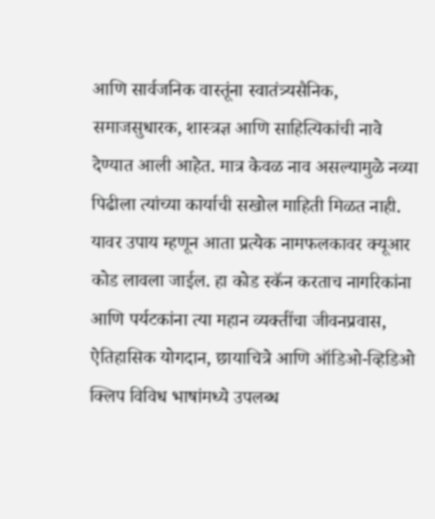आणि सार्वजनिक वास्तूंना स्वातंत्र्यसैनिक, समाजसुधारक, शास्त्रज्ञ आणि साहित्यिकांची नावे देण्यात आली आहेत. मात्र केवळ नाव असल्यामुळे नव्या पिढीला त्यांच्या कार्याची सखोल माहिती मिळत नाही. यावर उपाय म्हणून आता प्रत्येक नामफलकावर क्यूआर कोड लावला जाईल. हा कोड स्कॅन करताच नागरिकांना आणि पर्यटकांना त्या महान व्यक्तींचा जीवनप्रवास, ऐतिहासिक योगदान, छायाचित्रे आणि ऑडिओ-व्हिडिओ क्लिप विविध भाषांमध्ये उपलब्ध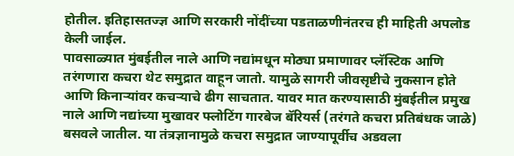होतील. इतिहासतज्ज्ञ आणि सरकारी नोंदींच्या पडताळणीनंतरच ही माहिती अपलोड केली जाईल.
पावसाळ्यात मुंबईतील नाले आणि नद्यांमधून मोठ्या प्रमाणावर प्लॅस्टिक आणि तरंगणारा कचरा थेट समुद्रात वाहून जातो. यामुळे सागरी जीवसृष्टीचे नुकसान होते आणि किनाऱ्यांवर कचऱ्याचे ढीग साचतात. यावर मात करण्यासाठी मुंबईतील प्रमुख नाले आणि नद्यांच्या मुखावर फ्लोटिंग गारबेज बॅरियर्स (तरंगते कचरा प्रतिबंधक जाळे) बसवले जातील. या तंत्रज्ञानामुळे कचरा समुद्रात जाण्यापूर्वीच अडवला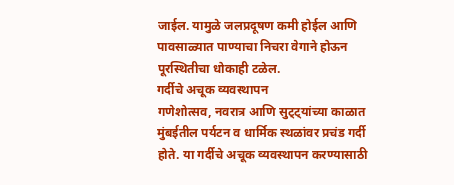जाईल. यामुळे जलप्रदूषण कमी होईल आणि पावसाळ्यात पाण्याचा निचरा वेगाने होऊन पूरस्थितीचा धोकाही टळेल.
गर्दीचे अचूक व्यवस्थापन
गणेशोत्सव, नवरात्र आणि सुट्ट्यांच्या काळात मुंबईतील पर्यटन व धार्मिक स्थळांवर प्रचंड गर्दी होते. या गर्दीचे अचूक व्यवस्थापन करण्यासाठी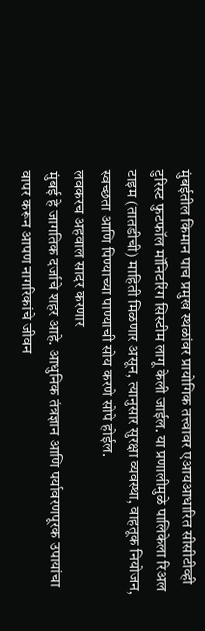मुंबईतील किमान पाच प्रमुख स्थळांवर प्रायोगिक तत्त्वावर एआयआधारित सीसीटीव्ही टुरिस्ट फुटफॉल मॉनिटरिंग सिस्टीम लागू केली जाईल. या प्रणालीमुळे पालिकेला रिअल टाइम (तातडीची) माहिती मिळणार असून, त्यानुसार सुरक्षा व्यवस्था, वाहतूक नियोजन, स्वच्छता आणि पिण्याच्या पाण्याची सोय करणे सोपे होईल.
लवकरच अहवाल सादर करणार
मुंबई हे जागतिक दर्जाचे शहर आहे. आधुनिक तंत्रज्ञान आणि पर्यावरणपूरक उपायांचा वापर करून आपण नागरिकांचे जीवन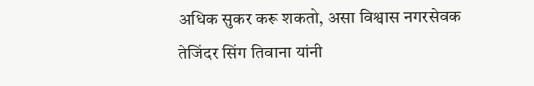अधिक सुकर करू शकतो, असा विश्वास नगरसेवक तेजिंदर सिंग तिवाना यांनी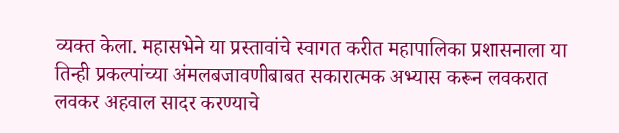व्यक्त केला. महासभेने या प्रस्तावांचे स्वागत करीत महापालिका प्रशासनाला या तिन्ही प्रकल्पांच्या अंमलबजावणीबाबत सकारात्मक अभ्यास करून लवकरात लवकर अहवाल सादर करण्याचे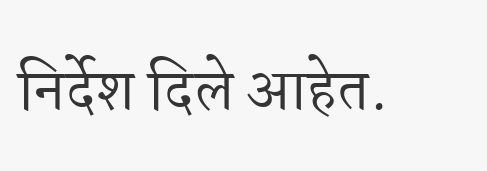निर्देश दिले आहेत.